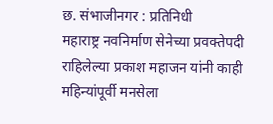छ. संभाजीनगर : प्रतिनिधी
महाराष्ट्र नवनिर्माण सेनेच्या प्रवक्तेपदी राहिलेल्या प्रकाश महाजन यांनी काही महिन्यांपूर्वी मनसेला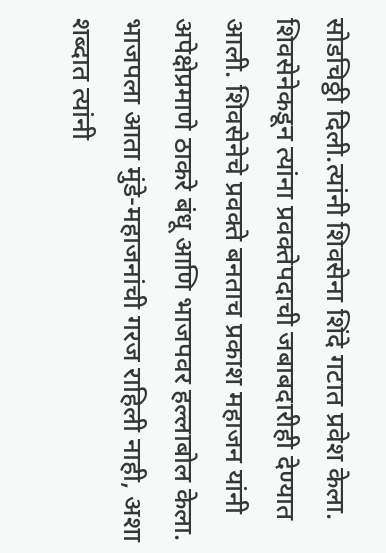सोडचिठ्ठी दिली.त्यांनी शिवसेना शिंदे गटात प्रवेश केला. शिवसेनेकडून त्यांना प्रवक्तेपदाची जबाबदारीही देण्यात आली. शिवसेनेचे प्रवक्ते बनताच प्रकाश महाजन यांनी अपेक्षेप्रमाणे ठाकरे बंधू आणि भाजपवर हल्लाबोल केला. भाजपला आता मुंडे-महाजनांची गरज राहिली नाही, अशा शब्दात त्यांनी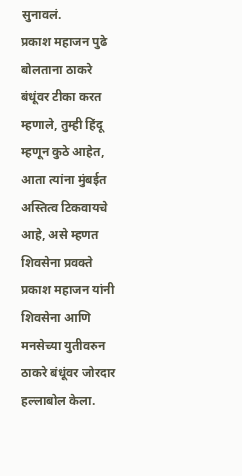सुनावलं.
प्रकाश महाजन पुढे बोलताना ठाकरे बंधूंवर टीका करत म्हणाले, तुम्ही हिंदू म्हणून कुठे आहेत, आता त्यांना मुंबईत अस्तित्व टिकवायचे आहे, असे म्हणत शिवसेना प्रवक्ते प्रकाश महाजन यांनी शिवसेना आणि मनसेच्या युतीवरुन ठाकरे बंधूंवर जोरदार हल्लाबोल केला.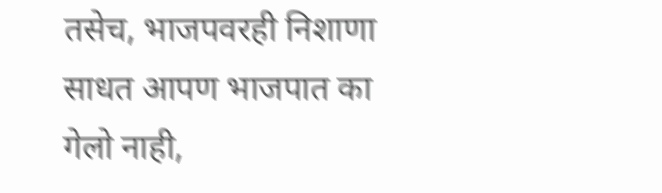तसेच, भाजपवरही निशाणा साधत आपण भाजपात का गेलो नाही,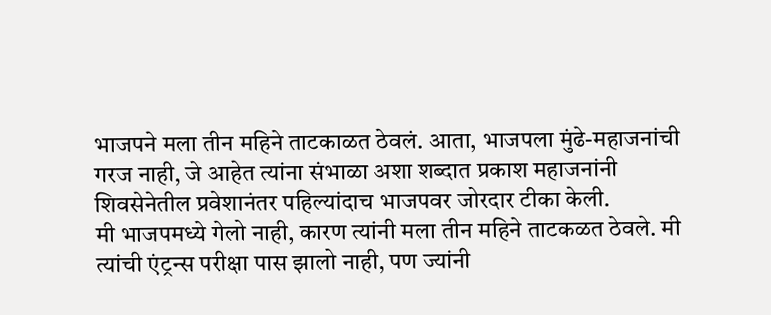भाजपने मला तीन महिने ताटकाळत ठेवलं. आता, भाजपला मुंढे-महाजनांची गरज नाही, जे आहेत त्यांना संभाळा अशा शब्दात प्रकाश महाजनांनी शिवसेनेतील प्रवेशानंतर पहिल्यांदाच भाजपवर जोरदार टीका केली.
मी भाजपमध्ये गेलो नाही, कारण त्यांनी मला तीन महिने ताटकळत ठेवले. मी त्यांची एंट्रन्स परीक्षा पास झालो नाही, पण ज्यांनी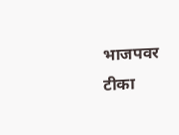भाजपवर टीका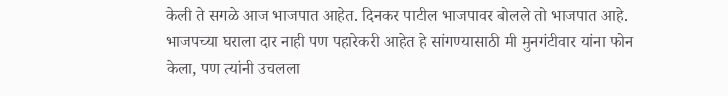केली ते सगळे आज भाजपात आहेत. दिनकर पाटील भाजपावर बोलले तो भाजपात आहे. भाजपच्या घराला दार नाही पण पहारेकरी आहेत हे सांगण्यासाठी मी मुनगंटीवार यांना फोन केला, पण त्यांनी उचलला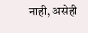नाही, असेही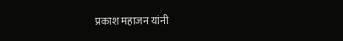प्रकाश महाजन यांनी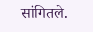सांगितले.